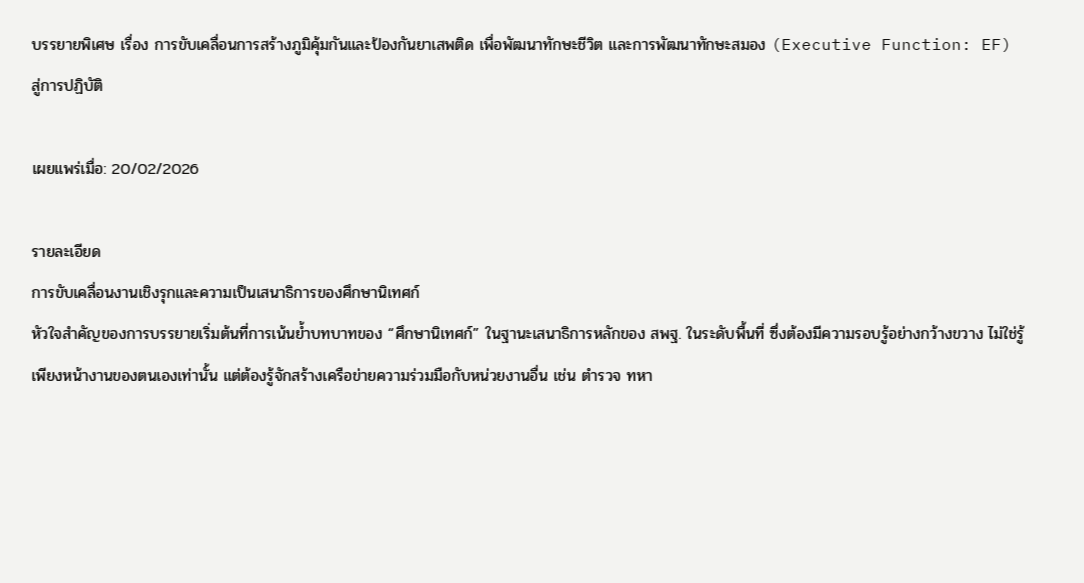บรรยายพิเศษ เรื่อง การขับเคลื่อนการสร้างภูมิคุ้มกันและป้องกันยาเสพติด เพื่อพัฒนาทักษะชีวิต และการพัฒนาทักษะสมอง (Executive Function: EF) สู่การปฏิบัติ

เผยแพร่เมื่อ: 20/02/2026

รายละเอียด
การขับเคลื่อนงานเชิงรุกและความเป็นเสนาธิการของศึกษานิเทศก์
หัวใจสำคัญของการบรรยายเริ่มต้นที่การเน้นย้ำบทบาทของ “ศึกษานิเทศก์” ในฐานะเสนาธิการหลักของ สพฐ. ในระดับพื้นที่ ซึ่งต้องมีความรอบรู้อย่างกว้างขวาง ไม่ใช่รู้เพียงหน้างานของตนเองเท่านั้น แต่ต้องรู้จักสร้างเครือข่ายความร่วมมือกับหน่วยงานอื่น เช่น ตำรวจ ทหา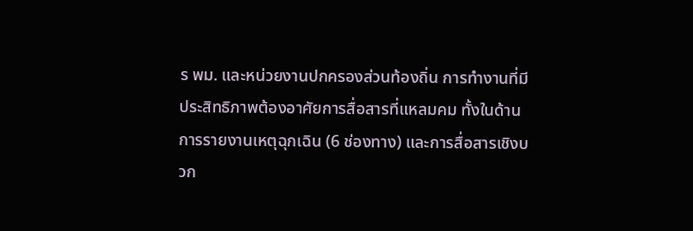ร พม. และหน่วยงานปกครองส่วนท้องถิ่น การทำงานที่มีประสิทธิภาพต้องอาศัยการสื่อสารที่แหลมคม ทั้งในด้านการรายงานเหตุฉุกเฉิน (6 ช่องทาง) และการสื่อสารเชิงบวก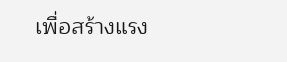เพื่อสร้างแรง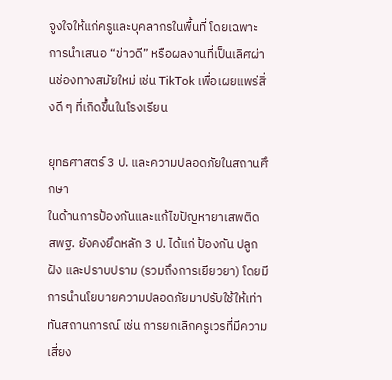จูงใจให้แก่ครูและบุคลากรในพื้นที่ โดยเฉพาะการนำเสนอ “ข่าวดี” หรือผลงานที่เป็นเลิศผ่านช่องทางสมัยใหม่ เช่น TikTok เพื่อเผยแพร่สิ่งดี ๆ ที่เกิดขึ้นในโรงเรียน

ยุทธศาสตร์ 3 ป. และความปลอดภัยในสถานศึกษา
ในด้านการป้องกันและแก้ไขปัญหายาเสพติด สพฐ. ยังคงยึดหลัก 3 ป. ได้แก่ ป้องกัน ปลูกฝัง และปราบปราม (รวมถึงการเยียวยา) โดยมีการนำนโยบายความปลอดภัยมาปรับใช้ให้เท่าทันสถานการณ์ เช่น การยกเลิกครูเวรที่มีความเสี่ยง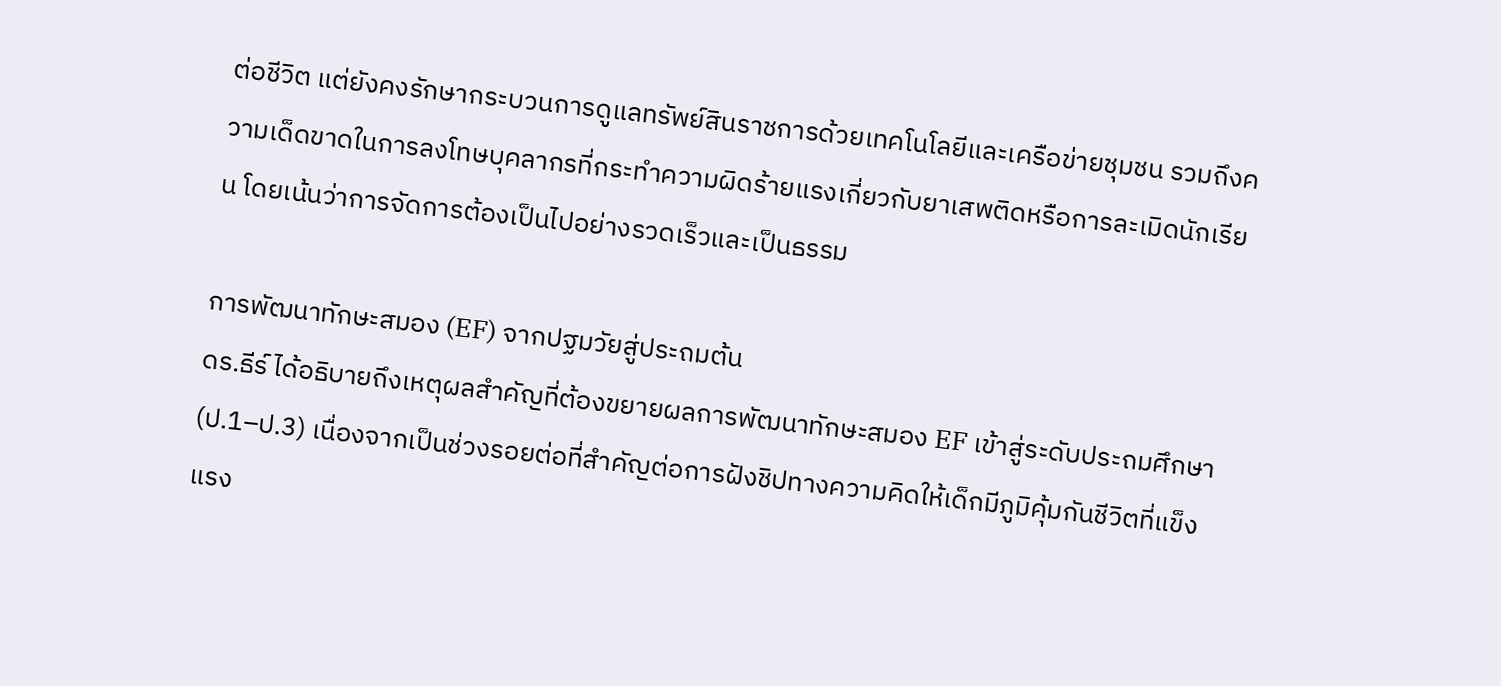ต่อชีวิต แต่ยังคงรักษากระบวนการดูแลทรัพย์สินราชการด้วยเทคโนโลยีและเครือข่ายชุมชน รวมถึงความเด็ดขาดในการลงโทษบุคลากรที่กระทำความผิดร้ายแรงเกี่ยวกับยาเสพติดหรือการละเมิดนักเรียน โดยเน้นว่าการจัดการต้องเป็นไปอย่างรวดเร็วและเป็นธรรม

การพัฒนาทักษะสมอง (EF) จากปฐมวัยสู่ประถมต้น
ดร.ธีร์ ได้อธิบายถึงเหตุผลสำคัญที่ต้องขยายผลการพัฒนาทักษะสมอง EF เข้าสู่ระดับประถมศึกษา (ป.1–ป.3) เนื่องจากเป็นช่วงรอยต่อที่สำคัญต่อการฝังชิปทางความคิดให้เด็กมีภูมิคุ้มกันชีวิตที่แข็งแรง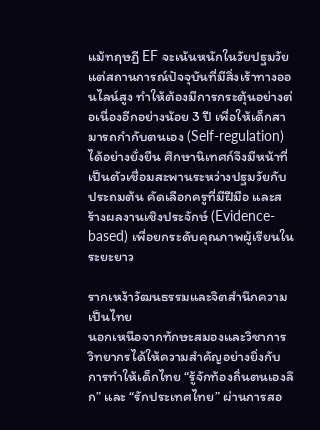แม้ทฤษฎี EF จะเน้นหนักในวัยปฐมวัย แต่สถานการณ์ปัจจุบันที่มีสิ่งเร้าทางออนไลน์สูง ทำให้ต้องมีการกระตุ้นอย่างต่อเนื่องอีกอย่างน้อย 3 ปี เพื่อให้เด็กสามารถกำกับตนเอง (Self-regulation) ได้อย่างยั่งยืน ศึกษานิเทศก์จึงมีหน้าที่เป็นตัวเชื่อมสะพานระหว่างปฐมวัยกับประถมต้น คัดเลือกครูที่มีฝีมือ และสร้างผลงานเชิงประจักษ์ (Evidence-based) เพื่อยกระดับคุณภาพผู้เรียนในระยะยาว

รากเหง้าวัฒนธรรมและจิตสำนึกความเป็นไทย
นอกเหนือจากทักษะสมองและวิชาการ วิทยากรได้ให้ความสำคัญอย่างยิ่งกับการทำให้เด็กไทย “รู้จักท้องถิ่นตนเองลึก” และ “รักประเทศไทย” ผ่านการสอ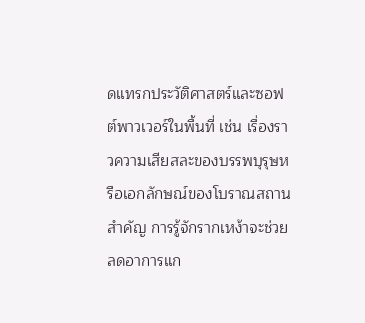ดแทรกประวัติศาสตร์และซอฟต์พาวเวอร์ในพื้นที่ เช่น เรื่องราวความเสียสละของบรรพบุรุษหรือเอกลักษณ์ของโบราณสถานสำคัญ การรู้จักรากเหง้าจะช่วยลดอาการแก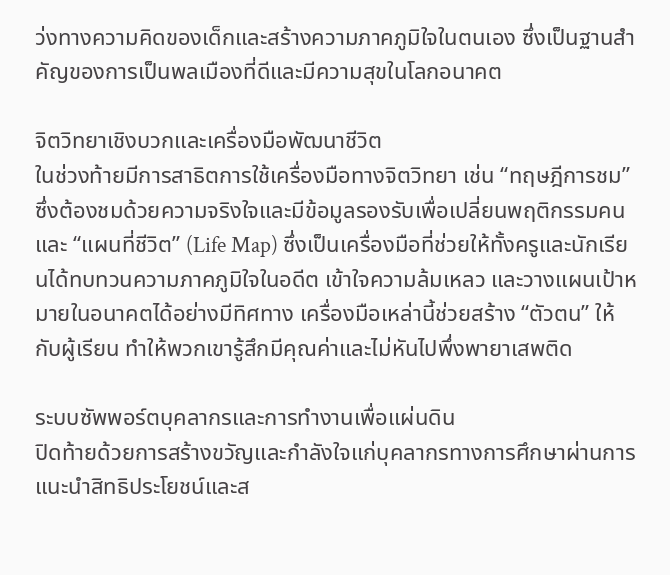ว่งทางความคิดของเด็กและสร้างความภาคภูมิใจในตนเอง ซึ่งเป็นฐานสำคัญของการเป็นพลเมืองที่ดีและมีความสุขในโลกอนาคต

จิตวิทยาเชิงบวกและเครื่องมือพัฒนาชีวิต
ในช่วงท้ายมีการสาธิตการใช้เครื่องมือทางจิตวิทยา เช่น “ทฤษฎีการชม” ซึ่งต้องชมด้วยความจริงใจและมีข้อมูลรองรับเพื่อเปลี่ยนพฤติกรรมคน และ “แผนที่ชีวิต” (Life Map) ซึ่งเป็นเครื่องมือที่ช่วยให้ทั้งครูและนักเรียนได้ทบทวนความภาคภูมิใจในอดีต เข้าใจความล้มเหลว และวางแผนเป้าหมายในอนาคตได้อย่างมีทิศทาง เครื่องมือเหล่านี้ช่วยสร้าง “ตัวตน” ให้กับผู้เรียน ทำให้พวกเขารู้สึกมีคุณค่าและไม่หันไปพึ่งพายาเสพติด

ระบบซัพพอร์ตบุคลากรและการทำงานเพื่อแผ่นดิน
ปิดท้ายด้วยการสร้างขวัญและกำลังใจแก่บุคลากรทางการศึกษาผ่านการแนะนำสิทธิประโยชน์และส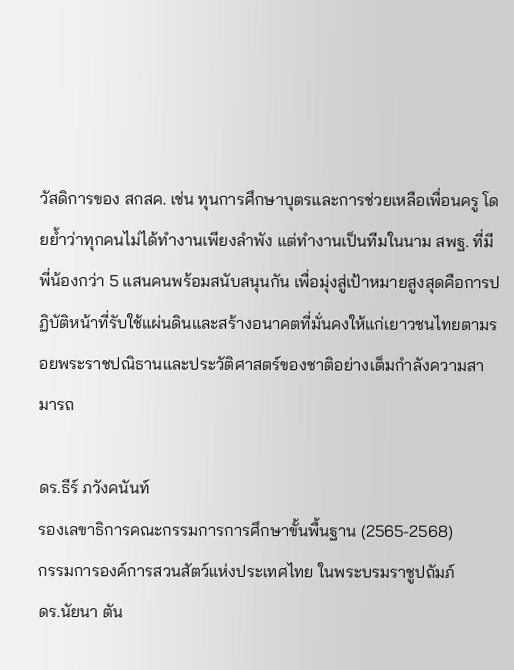วัสดิการของ สกสค. เช่น ทุนการศึกษาบุตรและการช่วยเหลือเพื่อนครู โดยย้ำว่าทุกคนไม่ได้ทำงานเพียงลำพัง แต่ทำงานเป็นทีมในนาม สพฐ. ที่มีพี่น้องกว่า 5 แสนคนพร้อมสนับสนุนกัน เพื่อมุ่งสู่เป้าหมายสูงสุดคือการปฏิบัติหน้าที่รับใช้แผ่นดินและสร้างอนาคตที่มั่นคงให้แก่เยาวชนไทยตามรอยพระราชปณิธานและประวัติศาสตร์ของชาติอย่างเต็มกำลังความสามารถ

ดร.ธีร์ ภวังคนันท์
รองเลขาธิการคณะกรรมการการศึกษาขั้นพื้นฐาน (2565-2568)
กรรมการองค์การสวนสัตว์แห่งประเทศไทย ในพระบรมราชูปถัมภ์
ดร.นัยนา ตัน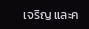เจริญ และค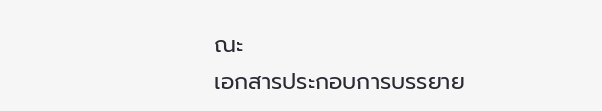ณะ
เอกสารประกอบการบรรยาย